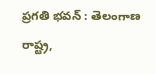ప్రగతి భవన్ : తెలంగాణ రాష్ట్ర,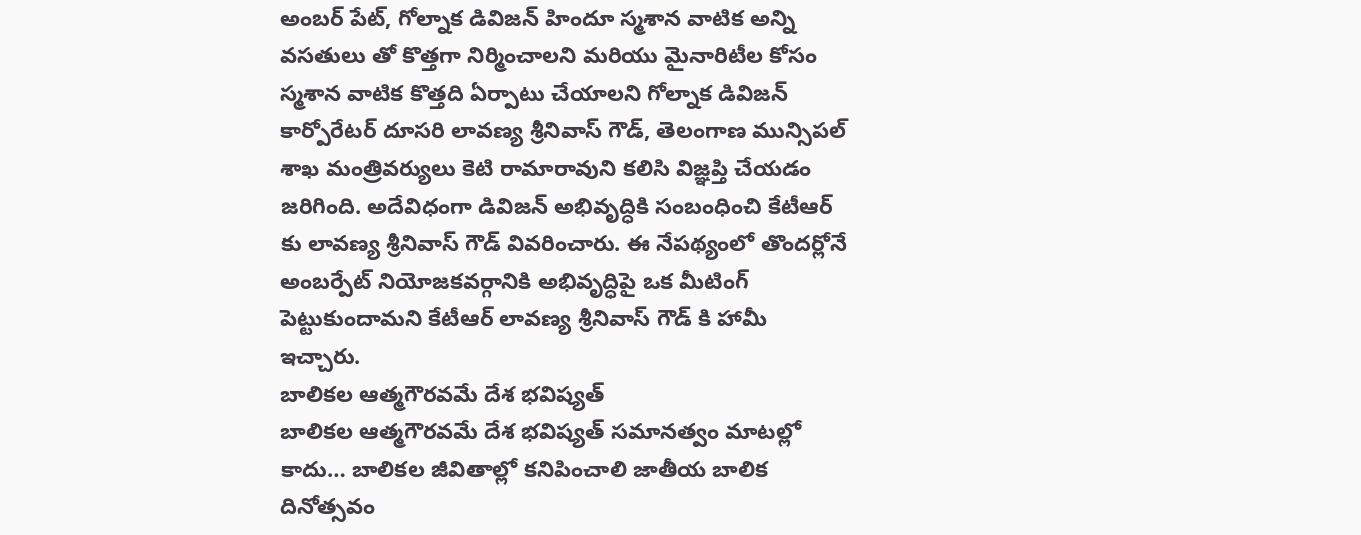అంబర్ పేట్, గోల్నాక డివిజన్ హిందూ స్మశాన వాటిక అన్ని వసతులు తో కొత్తగా నిర్మించాలని మరియు మైనారిటీల కోసం స్మశాన వాటిక కొత్తది ఏర్పాటు చేయాలని గోల్నాక డివిజన్ కార్పోరేటర్ దూసరి లావణ్య శ్రీనివాస్ గౌడ్, తెలంగాణ మున్సిపల్ శాఖ మంత్రివర్యులు కెటి రామారావుని కలిసి విజ్ఞప్తి చేయడం జరిగింది. అదేవిధంగా డివిజన్ అభివృద్ధికి సంబంధించి కేటీఆర్ కు లావణ్య శ్రీనివాస్ గౌడ్ వివరించారు. ఈ నేపథ్యంలో తొందర్లోనే అంబర్పేట్ నియోజకవర్గానికి అభివృద్ధిపై ఒక మీటింగ్ పెట్టుకుందామని కేటీఆర్ లావణ్య శ్రీనివాస్ గౌడ్ కి హామీ ఇచ్చారు.
బాలికల ఆత్మగౌరవమే దేశ భవిష్యత్
బాలికల ఆత్మగౌరవమే దేశ భవిష్యత్ సమానత్వం మాటల్లో కాదు… బాలికల జీవితాల్లో కనిపించాలి జాతీయ బాలిక దినోత్సవం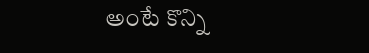అంటే కొన్ని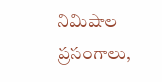నిమిషాల ప్రసంగాలు,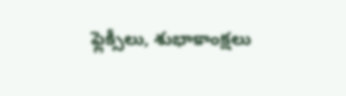ఫ్లెక్సీలు, శుభాకాంక్షలు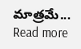మాత్రమే...
Read more